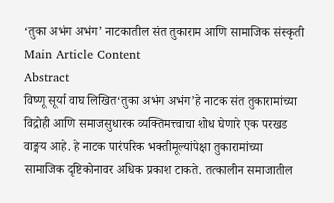‘तुका अभंग अभंग’ नाटकातील संत तुकाराम आणि सामाजिक संस्कृती
Main Article Content
Abstract
विष्णू सूर्या वाघ लिखित‘तुका अभंग अभंग’हे नाटक संत तुकारामांच्या विद्रोही आणि समाजसुधारक व्यक्तिमत्त्वाचा शोध घेणारे एक परखड वाङ्मय आहे. हे नाटक पारंपरिक भक्तीमूल्यांपेक्षा तुकारामांच्या सामाजिक दृष्टिकोनावर अधिक प्रकाश टाकते. तत्कालीन समाजातील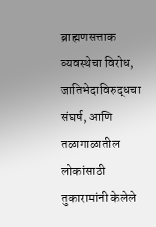ब्राह्मणसत्ताक व्यवस्थेचा विरोध, जातिभेदाविरुद्धचा संघर्ष, आणि तळागाळातील लोकांसाठी तुकारामांनी केलेले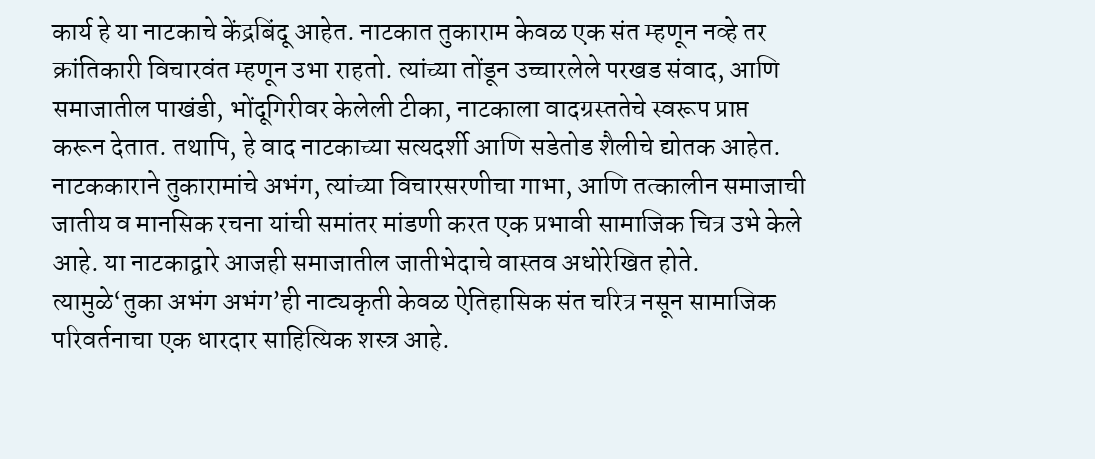कार्य हे या नाटकाचे केंद्रबिंदू आहेत. नाटकात तुकाराम केवळ एक संत म्हणून नव्हे तर क्रांतिकारी विचारवंत म्हणून उभा राहतो. त्यांच्या तोंडून उच्चारलेले परखड संवाद, आणि समाजातील पाखंडी, भोंदूगिरीवर केलेली टीका, नाटकाला वादग्रस्ततेचे स्वरूप प्राप्त करून देतात. तथापि, हे वाद नाटकाच्या सत्यदर्शी आणि सडेतोड शैलीचे द्योतक आहेत. नाटककाराने तुकारामांचे अभंग, त्यांच्या विचारसरणीचा गाभा, आणि तत्कालीन समाजाची जातीय व मानसिक रचना यांची समांतर मांडणी करत एक प्रभावी सामाजिक चित्र उभे केले आहे. या नाटकाद्वारे आजही समाजातील जातीभेदाचे वास्तव अधोरेखित होते. त्यामुळे‘तुका अभंग अभंग’ही नाट्यकृती केवळ ऐतिहासिक संत चरित्र नसून सामाजिक परिवर्तनाचा एक धारदार साहित्यिक शस्त्र आहे.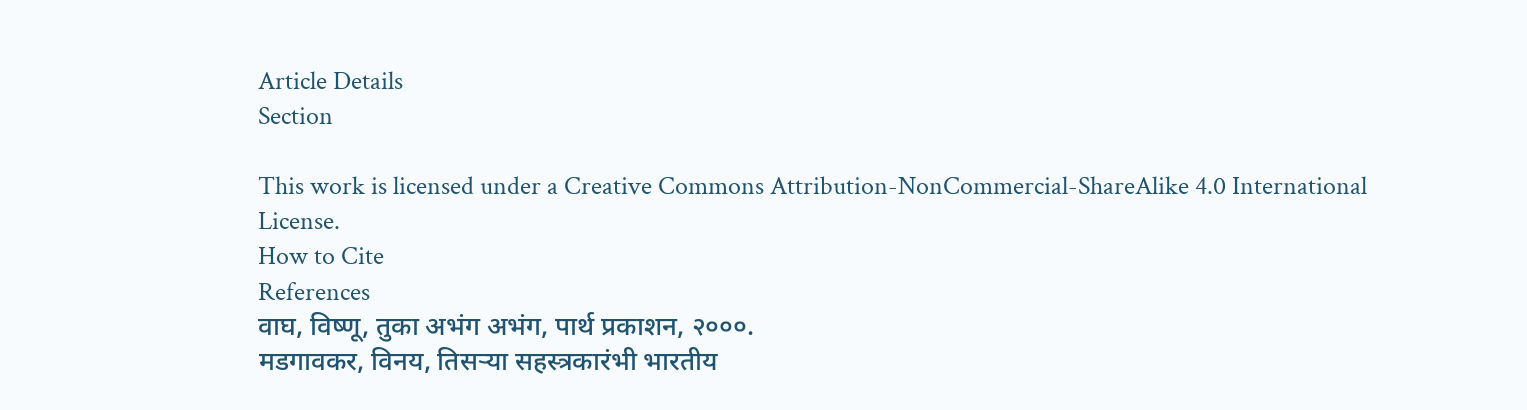Article Details
Section

This work is licensed under a Creative Commons Attribution-NonCommercial-ShareAlike 4.0 International License.
How to Cite
References
वाघ, विष्णू, तुका अभंग अभंग, पार्थ प्रकाशन, २०००.
मडगावकर, विनय, तिसऱ्या सहस्त्रकारंभी भारतीय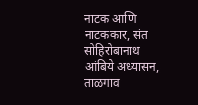नाटक आणि नाटककार, संत सोहिरोबानाथ आंबिये अध्यासन, ताळगाव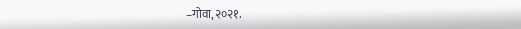–गोवा,२०२१.